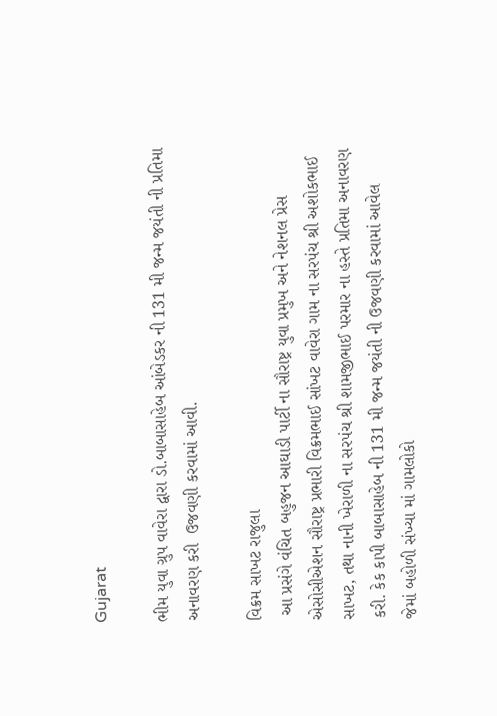Gujarat

ભીમ યુવા ગ્રુપ વાવેરા દ્વારા ડો.બાબાસાહેબ આંબેડકર ની 131 મી જન્મ જયંતી ની પ્રતિમા અનાવરણ કરી  ઉજવણી કરવામાં આવી.

વિક્રમ સાખટ રાજુલા
 આ પ્રસંગે વંચિત બહુજન આઘાડી પાર્ટી ના સૌરાષ્ટ્ર યુવા પ્રમુખ અને નેશનલ પ્રેસ એસોસીએશન સૌરાષ્ટ્ર પ્રભારી વિક્રમભાઈ સાંખટ વાવેરા ગામ ના સરપંચ શ્રી અશોકભાઈ સાખટ, તથા નાની ખેરાળી ના સરપંચ શ્રી શામજીભાઈ પરમાર ના હસ્તે પ્રતિમા અનાવરણ કરી. કેક કાપી બાબાસાહેબ ની 131 મી જન્મ જયંતી ની ઉજવણી કરવામાં આવેલ
જેમાં બહોળી સંખ્યા માં ગામલોકો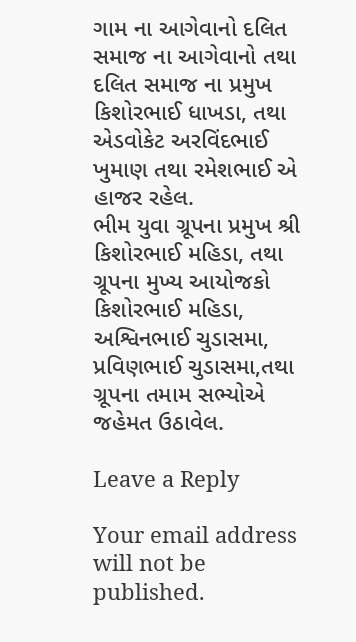ગામ ના આગેવાનો દલિત સમાજ ના આગેવાનો તથા દલિત સમાજ ના પ્રમુખ કિશોરભાઈ ધાખડા, તથા એડવોકેટ અરવિંદભાઈ ખુમાણ તથા રમેશભાઈ એ હાજર રહેલ.
ભીમ યુવા ગ્રૂપના પ્રમુખ શ્રી કિશોરભાઈ મહિડા, તથા ગ્રૂપના મુખ્ય આયોજકો કિશોરભાઈ મહિડા, અશ્વિનભાઈ ચુડાસમા, પ્રવિણભાઈ ચુડાસમા,તથા ગ્રૂપના તમામ સભ્યોએ જહેમત ઉઠાવેલ.

Leave a Reply

Your email address will not be published.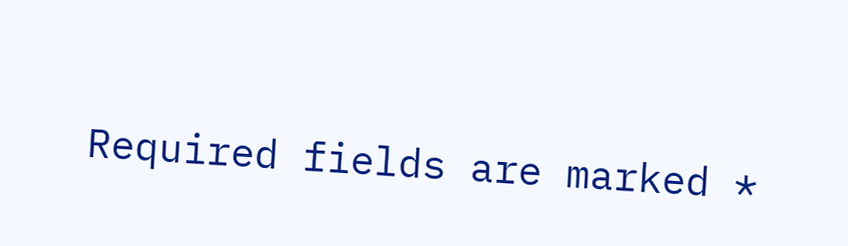Required fields are marked *